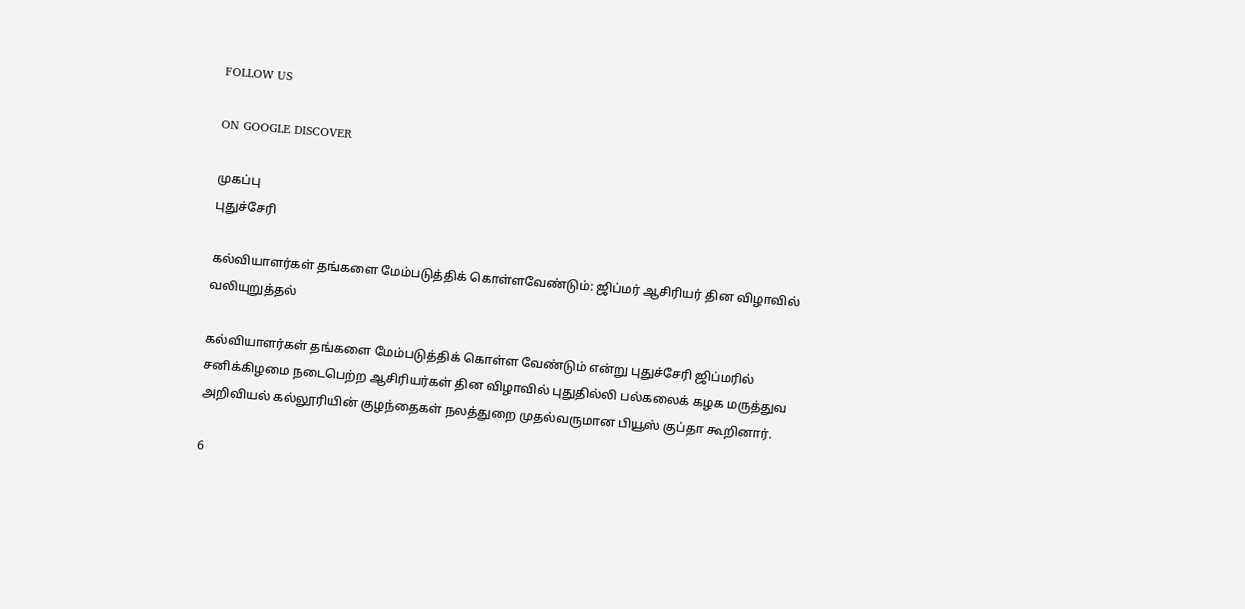FOLLOW US

ON GOOGLE DISCOVER

முகப்பு
புதுச்சேரி

கல்வியாளர்கள் தங்களை மேம்படுத்திக் கொள்ளவேண்டும்: ஜிப்மர் ஆசிரியர் தின விழாவில் வலியுறுத்தல்

கல்வியாளர்கள் தங்களை மேம்படுத்திக் கொள்ள வேண்டும் என்று புதுச்சேரி ஜிப்மரில் சனிக்கிழமை நடைபெற்ற ஆசிரியர்கள் தின விழாவில் புதுதில்லி பல்கலைக் கழக மருத்துவ அறிவியல் கல்லூரியின் குழந்தைகள் நலத்துறை முதல்வருமான பியூஸ் குப்தா கூறினார்.

6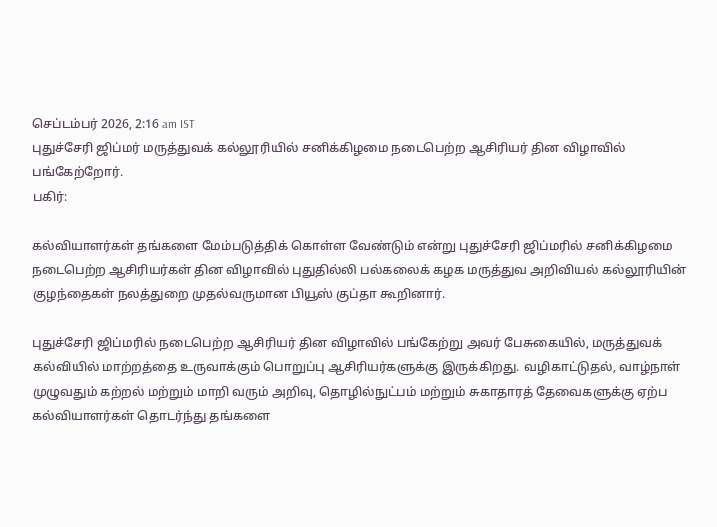செப்டம்பர் 2026, 2:16 am IST
புதுச்சேரி ஜிப்மர் மருத்துவக் கல்லூரியில் சனிக்கிழமை நடைபெற்ற ஆசிரியர் தின விழாவில் பங்கேற்றோர்.
பகிர்:

கல்வியாளர்கள் தங்களை மேம்படுத்திக் கொள்ள வேண்டும் என்று புதுச்சேரி ஜிப்மரில் சனிக்கிழமை நடைபெற்ற ஆசிரியர்கள் தின விழாவில் புதுதில்லி பல்கலைக் கழக மருத்துவ அறிவியல் கல்லூரியின் குழந்தைகள் நலத்துறை முதல்வருமான பியூஸ் குப்தா கூறினார்.

புதுச்சேரி ஜிப்மரில் நடைபெற்ற ஆசிரியர் தின விழாவில் பங்கேற்று அவர் பேசுகையில், மருத்துவக் கல்வியில் மாற்றத்தை உருவாக்கும் பொறுப்பு ஆசிரியர்களுக்கு இருக்கிறது. வழிகாட்டுதல், வாழ்நாள் முழுவதும் கற்றல் மற்றும் மாறி வரும் அறிவு, தொழில்நுட்பம் மற்றும் சுகாதாரத் தேவைகளுக்கு ஏற்ப கல்வியாளர்கள் தொடர்ந்து தங்களை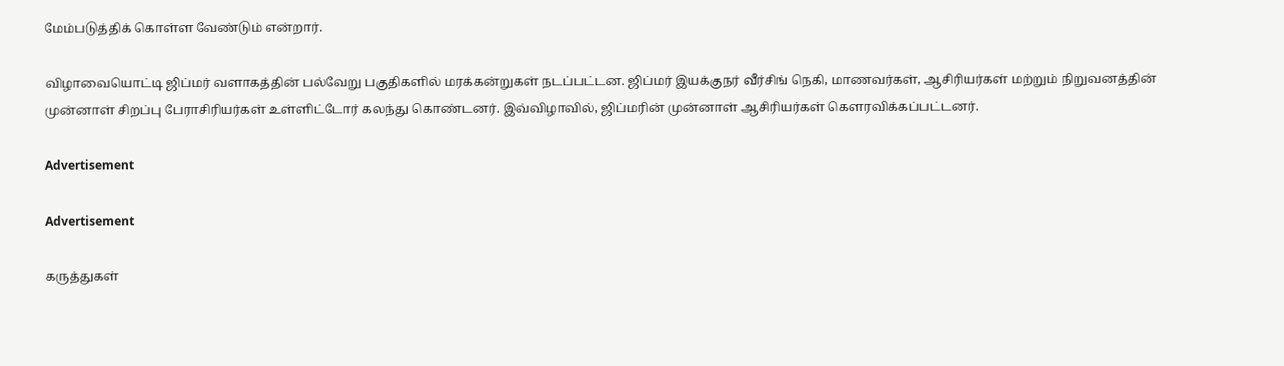மேம்படுத்திக் கொள்ள வேண்டும் என்றார்.

விழாவையொட்டி ஜிப்மர் வளாகத்தின் பல்வேறு பகுதிகளில் மரக்கன்றுகள் நடப்பட்டன. ஜிப்மர் இயக்குநர் வீர்சிங் நெகி, மாணவர்கள், ஆசிரியர்கள் மற்றும் நிறுவனத்தின் முன்னாள் சிறப்பு பேராசிரியர்கள் உள்ளிட்டோர் கலந்து கொண்டனர். இவ்விழாவில், ஜிப்மரின் முன்னாள் ஆசிரியர்கள் கௌரவிக்கப்பட்டனர்.

Advertisement

Advertisement

கருத்துகள்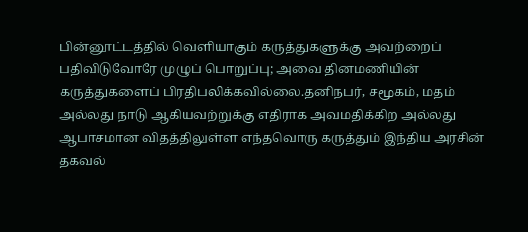பின்னூட்டத்தில் வெளியாகும் கருத்துகளுக்கு அவற்றைப் பதிவிடுவோரே முழுப் பொறுப்பு; அவை தினமணியின் கருத்துகளைப் பிரதிபலிக்கவில்லை.தனிநபர், சமூகம், மதம் அல்லது நாடு ஆகியவற்றுக்கு எதிராக அவமதிக்கிற அல்லது ஆபாசமான விதத்திலுள்ள எந்தவொரு கருத்தும் இந்திய அரசின் தகவல்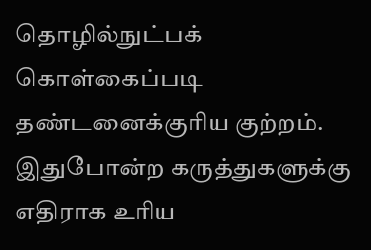தொழில்நுட்பக் கொள்கைப்படி தண்டனைக்குரிய குற்றம். இதுபோன்ற கருத்துகளுக்கு எதிராக உரிய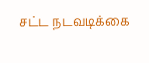சட்ட நடவடிக்கை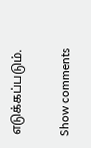எடுக்கப்படும்.

Show comments